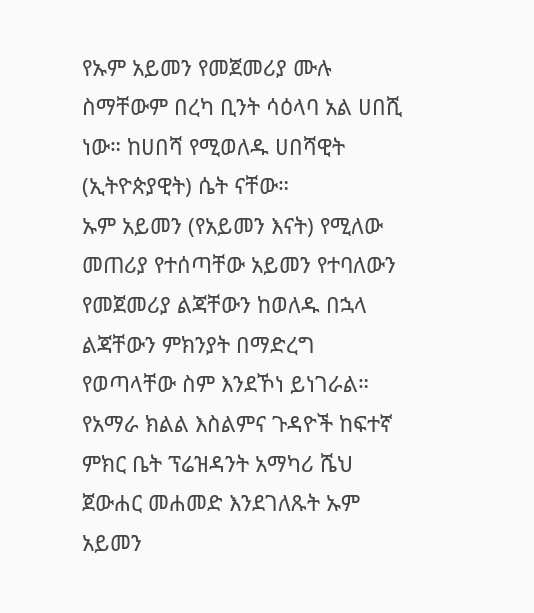የኡም አይመን የመጀመሪያ ሙሉ ስማቸውም በረካ ቢንት ሳዕላባ አል ሀበሺ ነው። ከሀበሻ የሚወለዱ ሀበሻዊት (ኢትዮጵያዊት) ሴት ናቸው።
ኡም አይመን (የአይመን እናት) የሚለው መጠሪያ የተሰጣቸው አይመን የተባለውን የመጀመሪያ ልጃቸውን ከወለዱ በኋላ ልጃቸውን ምክንያት በማድረግ የወጣላቸው ስም እንደኾነ ይነገራል።
የአማራ ክልል እስልምና ጉዳዮች ከፍተኛ ምክር ቤት ፕሬዝዳንት አማካሪ ሼህ ጀውሐር መሐመድ እንደገለጹት ኡም አይመን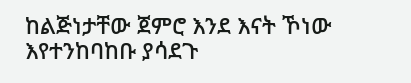ከልጅነታቸው ጀምሮ እንደ እናት ኾነው እየተንከባከቡ ያሳደጉ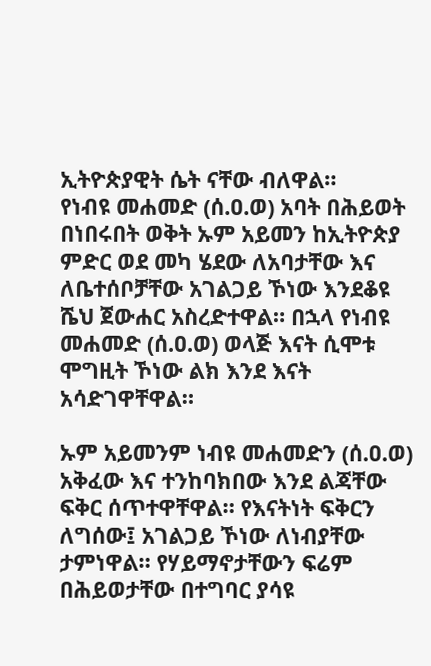ኢትዮጵያዊት ሴት ናቸው ብለዋል።
የነብዩ መሐመድ (ሰ.ዐ.ወ) አባት በሕይወት በነበሩበት ወቅት ኡም አይመን ከኢትዮጵያ ምድር ወደ መካ ሄደው ለአባታቸው እና
ለቤተሰቦቻቸው አገልጋይ ኾነው እንደቆዩ ሼህ ጀውሐር አስረድተዋል። በኋላ የነብዩ መሐመድ (ሰ.ዐ.ወ) ወላጅ እናት ሲሞቱ ሞግዚት ኾነው ልክ እንደ እናት አሳድገዋቸዋል።

ኡም አይመንም ነብዩ መሐመድን (ሰ.ዐ.ወ) አቅፈው እና ተንከባክበው እንደ ልጃቸው ፍቅር ሰጥተዋቸዋል። የእናትነት ፍቅርን ለግሰው፤ አገልጋይ ኾነው ለነብያቸው ታምነዋል። የሃይማኖታቸውን ፍሬም በሕይወታቸው በተግባር ያሳዩ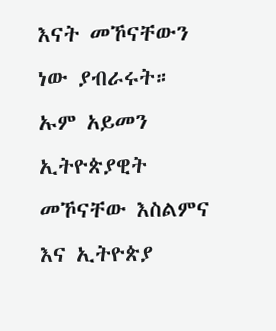እናት መኾናቸውን ነው ያብራሩት።
ኡም አይመን ኢትዮጵያዊት መኾናቸው እስልምና እና ኢትዮጵያ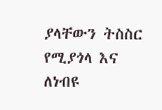ያላቸውን ትስስር የሚያጎላ እና ለነብዩ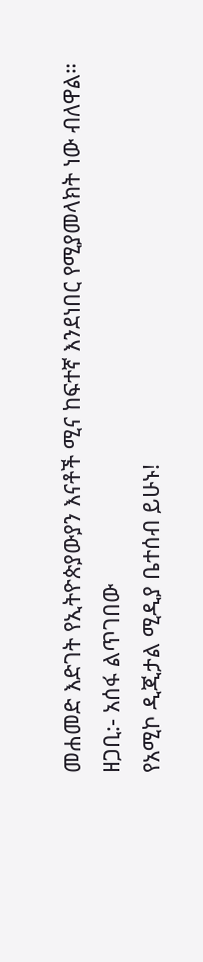መሐመድ እድገት የኢትዮጵያውያን እናቶች ሚና ከፍተኛ እንደነበር የሚያመላክት ነው ብለዋል።
ዘጋቢ:- አሰፋ ልጥገበው
የአሚኮ ዲጂታል ሚዲያ ቤተሰብ ይሁኑ!